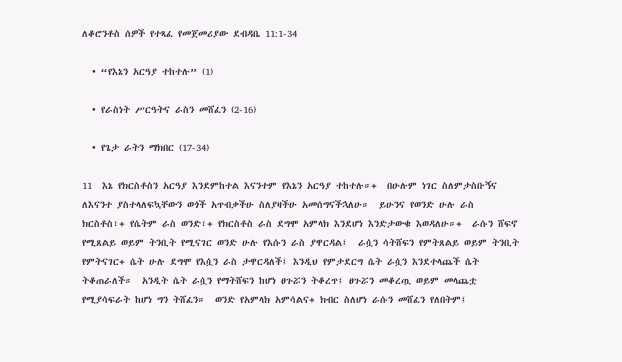ለቆሮንቶስ ሰዎች የተጻፈ የመጀመሪያው ደብዳቤ 11:1-34

  • “የእኔን አርዓያ ተከተሉ” (1)

  • የራስነት ሥርዓትና ራስን መሸፈን (2-16)

  • የጌታ ራትን ማክበር (17-34)

11  እኔ የክርስቶስን አርዓያ እንደምከተል እናንተም የእኔን አርዓያ ተከተሉ።+  በሁሉም ነገር ስለምታስቡኝና ለእናንተ ያስተላለፍኳቸውን ወጎች አጥብቃችሁ ስለያዛችሁ አመሰግናችኋለሁ።  ይሁንና የወንድ ሁሉ ራስ ክርስቶስ፣+ የሴትም ራስ ወንድ፣+ የክርስቶስ ራስ ደግሞ አምላክ እንደሆነ እንድታውቁ እወዳለሁ።+  ራሱን ሸፍኖ የሚጸልይ ወይም ትንቢት የሚናገር ወንድ ሁሉ የእሱን ራስ ያዋርዳል፤  ራሷን ሳትሸፍን የምትጸልይ ወይም ትንቢት የምትናገር+ ሴት ሁሉ ደግሞ የእሷን ራስ ታዋርዳለች፤ እንዲህ የምታደርግ ሴት ራሷን እንደተላጨች ሴት ትቆጠራለች።  አንዲት ሴት ራሷን የማትሸፍን ከሆነ ፀጉሯን ትቆረጥ፤ ፀጉሯን መቆረጧ ወይም መላጨቷ የሚያሳፍራት ከሆነ ግን ትሸፈን።  ወንድ የአምላክ አምሳልና+ ክብር ስለሆነ ራሱን መሸፈን የለበትም፤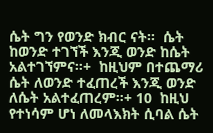ሴት ግን የወንድ ክብር ናት።  ሴት ከወንድ ተገኘች እንጂ ወንድ ከሴት አልተገኘምና።+  ከዚህም በተጨማሪ ሴት ለወንድ ተፈጠረች እንጂ ወንድ ለሴት አልተፈጠረም።+ 10  ከዚህ የተነሳም ሆነ ለመላእክት ሲባል ሴት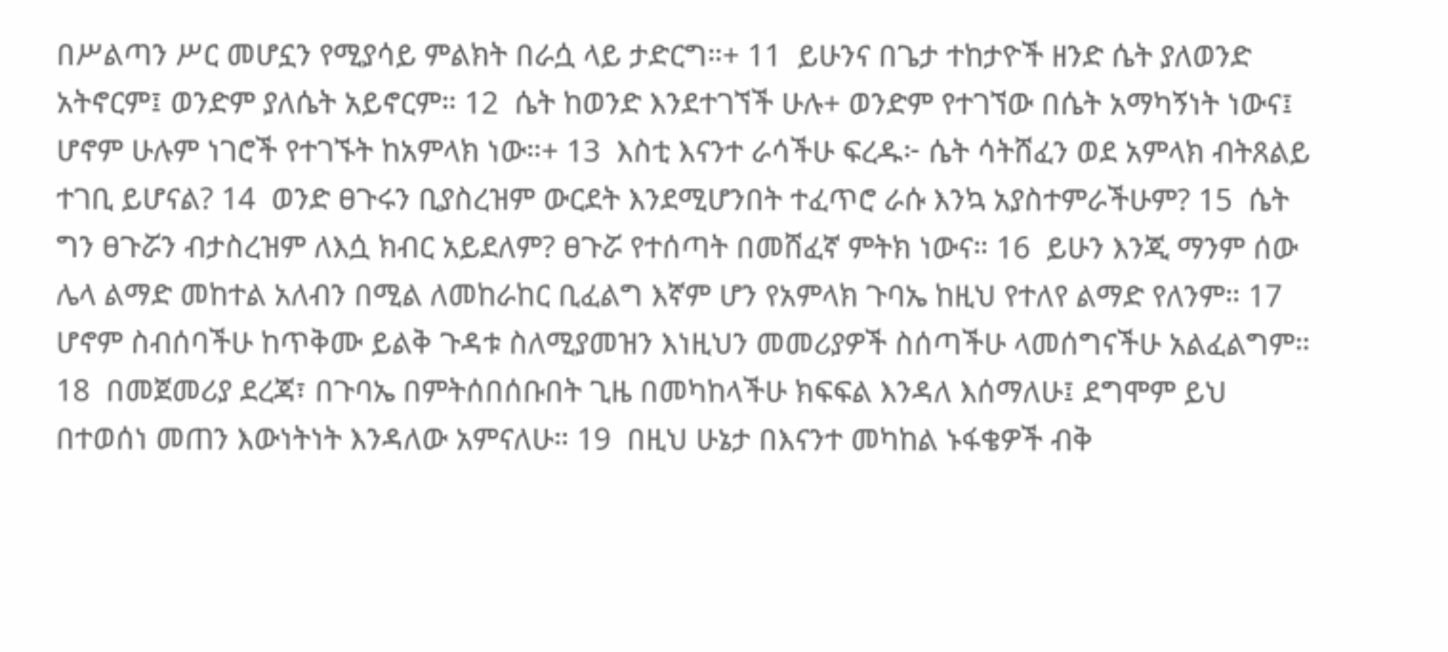በሥልጣን ሥር መሆኗን የሚያሳይ ምልክት በራሷ ላይ ታድርግ።+ 11  ይሁንና በጌታ ተከታዮች ዘንድ ሴት ያለወንድ አትኖርም፤ ወንድም ያለሴት አይኖርም። 12  ሴት ከወንድ እንደተገኘች ሁሉ+ ወንድም የተገኘው በሴት አማካኝነት ነውና፤ ሆኖም ሁሉም ነገሮች የተገኙት ከአምላክ ነው።+ 13  እስቲ እናንተ ራሳችሁ ፍረዱ፦ ሴት ሳትሸፈን ወደ አምላክ ብትጸልይ ተገቢ ይሆናል? 14  ወንድ ፀጉሩን ቢያስረዝም ውርደት እንደሚሆንበት ተፈጥሮ ራሱ እንኳ አያስተምራችሁም? 15  ሴት ግን ፀጉሯን ብታስረዝም ለእሷ ክብር አይደለም? ፀጉሯ የተሰጣት በመሸፈኛ ምትክ ነውና። 16  ይሁን እንጂ ማንም ሰው ሌላ ልማድ መከተል አለብን በሚል ለመከራከር ቢፈልግ እኛም ሆን የአምላክ ጉባኤ ከዚህ የተለየ ልማድ የለንም። 17  ሆኖም ስብሰባችሁ ከጥቅሙ ይልቅ ጉዳቱ ስለሚያመዝን እነዚህን መመሪያዎች ስሰጣችሁ ላመሰግናችሁ አልፈልግም። 18  በመጀመሪያ ደረጃ፣ በጉባኤ በምትሰበሰቡበት ጊዜ በመካከላችሁ ክፍፍል እንዳለ እሰማለሁ፤ ደግሞም ይህ በተወሰነ መጠን እውነትነት እንዳለው አምናለሁ። 19  በዚህ ሁኔታ በእናንተ መካከል ኑፋቄዎች ብቅ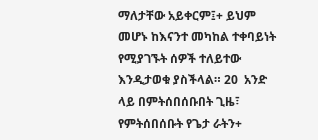ማለታቸው አይቀርም፤+ ይህም መሆኑ ከእናንተ መካከል ተቀባይነት የሚያገኙት ሰዎች ተለይተው እንዲታወቁ ያስችላል። 20  አንድ ላይ በምትሰበሰቡበት ጊዜ፣ የምትሰበሰቡት የጌታ ራትን+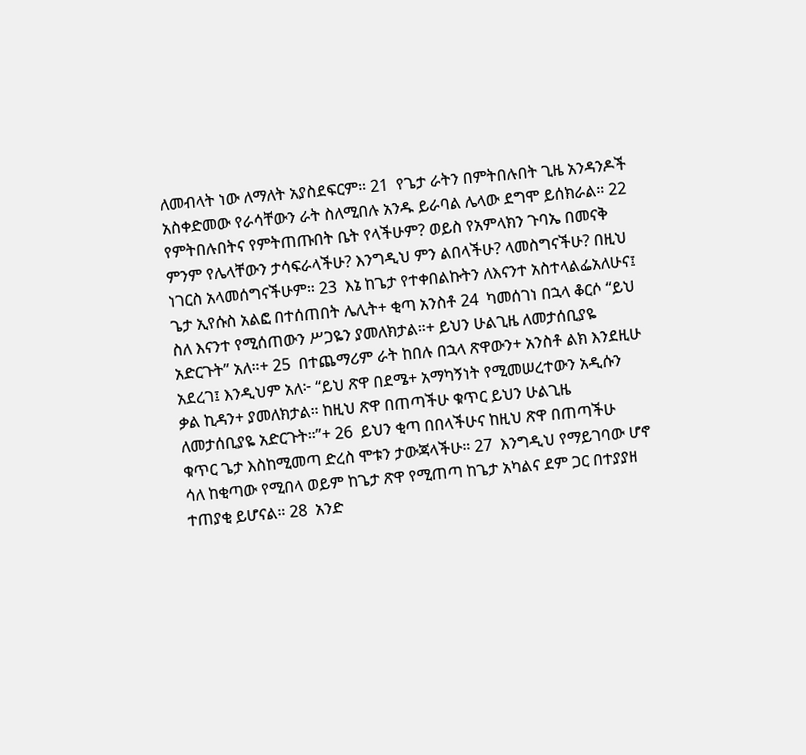ለመብላት ነው ለማለት አያስደፍርም። 21  የጌታ ራትን በምትበሉበት ጊዜ አንዳንዶች አስቀድመው የራሳቸውን ራት ስለሚበሉ አንዱ ይራባል ሌላው ደግሞ ይሰክራል። 22  የምትበሉበትና የምትጠጡበት ቤት የላችሁም? ወይስ የአምላክን ጉባኤ በመናቅ ምንም የሌላቸውን ታሳፍራላችሁ? እንግዲህ ምን ልበላችሁ? ላመስግናችሁ? በዚህ ነገርስ አላመሰግናችሁም። 23  እኔ ከጌታ የተቀበልኩትን ለእናንተ አስተላልፌአለሁና፤ ጌታ ኢየሱስ አልፎ በተሰጠበት ሌሊት+ ቂጣ አንስቶ 24  ካመሰገነ በኋላ ቆርሶ “ይህ ስለ እናንተ የሚሰጠውን ሥጋዬን ያመለክታል።+ ይህን ሁልጊዜ ለመታሰቢያዬ አድርጉት” አለ።+ 25  በተጨማሪም ራት ከበሉ በኋላ ጽዋውን+ አንስቶ ልክ እንደዚሁ አደረገ፤ እንዲህም አለ፦ “ይህ ጽዋ በደሜ+ አማካኝነት የሚመሠረተውን አዲሱን ቃል ኪዳን+ ያመለክታል። ከዚህ ጽዋ በጠጣችሁ ቁጥር ይህን ሁልጊዜ ለመታሰቢያዬ አድርጉት።”+ 26  ይህን ቂጣ በበላችሁና ከዚህ ጽዋ በጠጣችሁ ቁጥር ጌታ እስከሚመጣ ድረስ ሞቱን ታውጃላችሁ። 27  እንግዲህ የማይገባው ሆኖ ሳለ ከቂጣው የሚበላ ወይም ከጌታ ጽዋ የሚጠጣ ከጌታ አካልና ደም ጋር በተያያዘ ተጠያቂ ይሆናል። 28  አንድ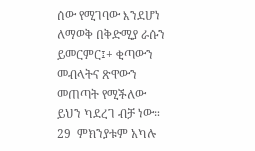ሰው የሚገባው እንደሆነ ለማወቅ በቅድሚያ ራሱን ይመርምር፤+ ቂጣውን መብላትና ጽዋውን መጠጣት የሚችለው ይህን ካደረገ ብቻ ነው። 29  ምክንያቱም አካሉ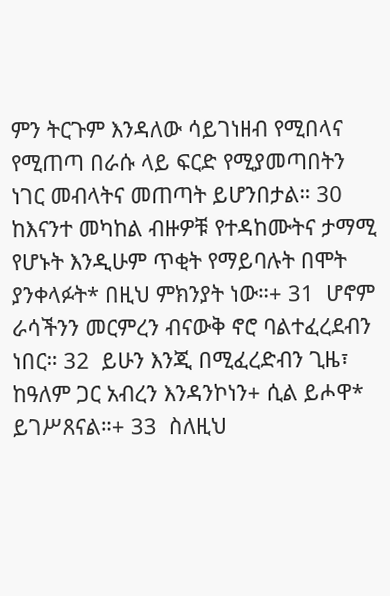ምን ትርጉም እንዳለው ሳይገነዘብ የሚበላና የሚጠጣ በራሱ ላይ ፍርድ የሚያመጣበትን ነገር መብላትና መጠጣት ይሆንበታል። 30  ከእናንተ መካከል ብዙዎቹ የተዳከሙትና ታማሚ የሆኑት እንዲሁም ጥቂት የማይባሉት በሞት ያንቀላፉት* በዚህ ምክንያት ነው።+ 31  ሆኖም ራሳችንን መርምረን ብናውቅ ኖሮ ባልተፈረደብን ነበር። 32  ይሁን እንጂ በሚፈረድብን ጊዜ፣ ከዓለም ጋር አብረን እንዳንኮነን+ ሲል ይሖዋ* ይገሥጸናል።+ 33  ስለዚህ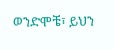ወንድሞቼ፣ ይህን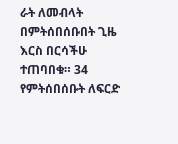ራት ለመብላት በምትሰበሰቡበት ጊዜ እርስ በርሳችሁ ተጠባበቁ። 34  የምትሰበሰቡት ለፍርድ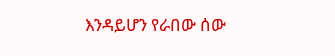እንዳይሆን የራበው ሰው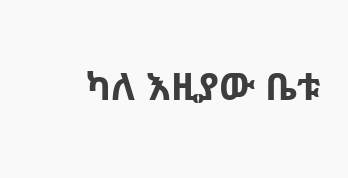ካለ እዚያው ቤቱ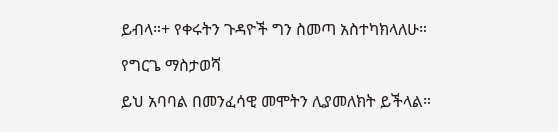ይብላ።+ የቀሩትን ጉዳዮች ግን ስመጣ አስተካክላለሁ።

የግርጌ ማስታወሻ

ይህ አባባል በመንፈሳዊ መሞትን ሊያመለክት ይችላል።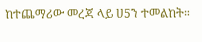ከተጨማሪው መረጃ ላይ ሀ5ን ተመልከት።